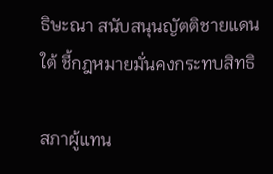ธิษะณา สนับสนุนญัตติชายแดนใต้ ชี้กฎหมายมั่นคงกระทบสิทธิ

สภาผู้แทน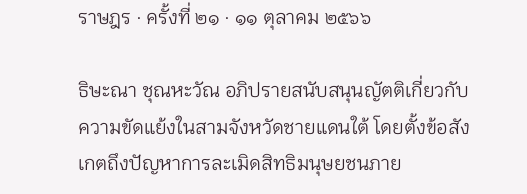ราษฎร · ครั้งที่ ๒๑ · ๑๑ ตุลาคม ๒๕๖๖

ธิษะณา ชุณหะวัณ อภิปรายสนับสนุนญัตติเกี่ยวกับความขัดแย้งในสามจังหวัดชายแดนใต้ โดยตั้งข้อสังเกตถึงปัญหาการละเมิดสิทธิมนุษยชนภาย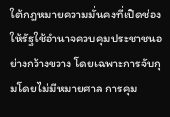ใต้กฎหมายความมั่นคงที่เปิดช่องให้รัฐใช้อำนาจควบคุมประชาชนอย่างกว้างขวาง โดยเฉพาะการจับกุมโดยไม่มีหมายศาล การคุม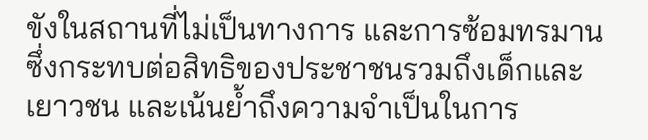ขังในสถานที่ไม่เป็นทางการ และการซ้อมทรมาน ซึ่งกระทบต่อสิทธิของประชาชนรวมถึงเด็กและเยาวชน และเน้นย้ำถึงความจำเป็นในการ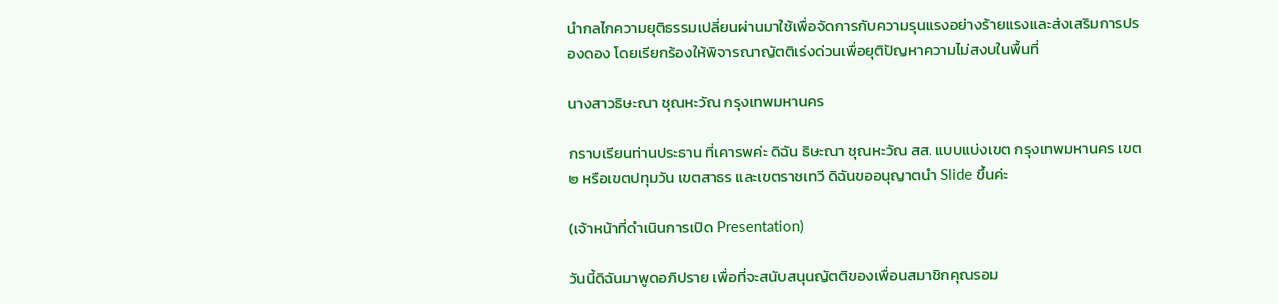นำกลไกความยุติธรรมเปลี่ยนผ่านมาใช้เพื่อจัดการกับความรุนแรงอย่างร้ายแรงและส่งเสริมการปรองดอง โดยเรียกร้องให้พิจารณาญัตติเร่งด่วนเพื่อยุติปัญหาความไม่สงบในพื้นที่

นางสาวธิษะณา ชุณหะวัณ กรุงเทพมหานคร

กราบเรียนท่านประธาน ที่เคารพค่ะ ดิฉัน ธิษะณา ชุณหะวัณ สส. แบบแบ่งเขต กรุงเทพมหานคร เขต ๒ หรือเขตปทุมวัน เขตสาธร และเขตราชเทวี ดิฉันขออนุญาตนำ Slide ขึ้นค่ะ

(เจ้าหน้าที่ดำเนินการเปิด Presentation)

วันนี้ดิฉันมาพูดอภิปราย เพื่อที่จะสนับสนุนญัตติของเพื่อนสมาชิกคุณรอม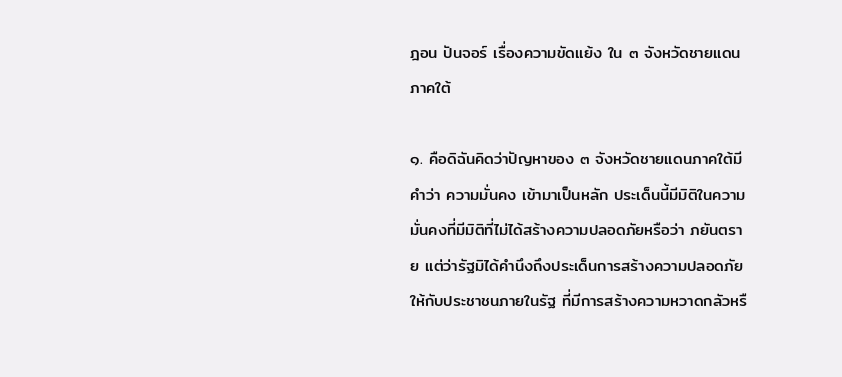ฎอน ปันจอร์ เรื่องความขัดแย้ง ใน ๓ จังหวัดชายแดนภาคใต้

๑. คือดิฉันคิดว่าปัญหาของ ๓ จังหวัดชายแดนภาคใต้มีคำว่า ความมั่นคง เข้ามาเป็นหลัก ประเด็นนี้มีมิติในความมั่นคงที่มีมิติที่ไม่ได้สร้างความปลอดภัยหรือว่า ภยันตราย แต่ว่ารัฐมิได้คำนึงถึงประเด็นการสร้างความปลอดภัยให้กับประชาชนภายในรัฐ ที่มีการสร้างความหวาดกลัวหรื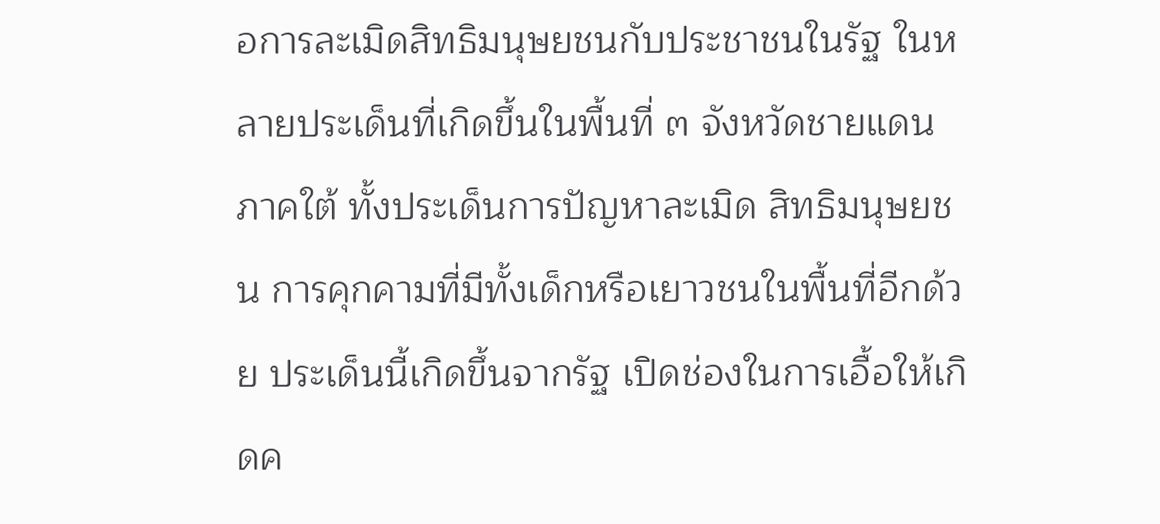อการละเมิดสิทธิมนุษยชนกับประชาชนในรัฐ ในหลายประเด็นที่เกิดขึ้นในพื้นที่ ๓ จังหวัดชายแดนภาคใต้ ทั้งประเด็นการปัญหาละเมิด สิทธิมนุษยชน การคุกคามที่มีทั้งเด็กหรือเยาวชนในพื้นที่อีกด้วย ประเด็นนี้เกิดขึ้นจากรัฐ เปิดช่องในการเอื้อให้เกิดค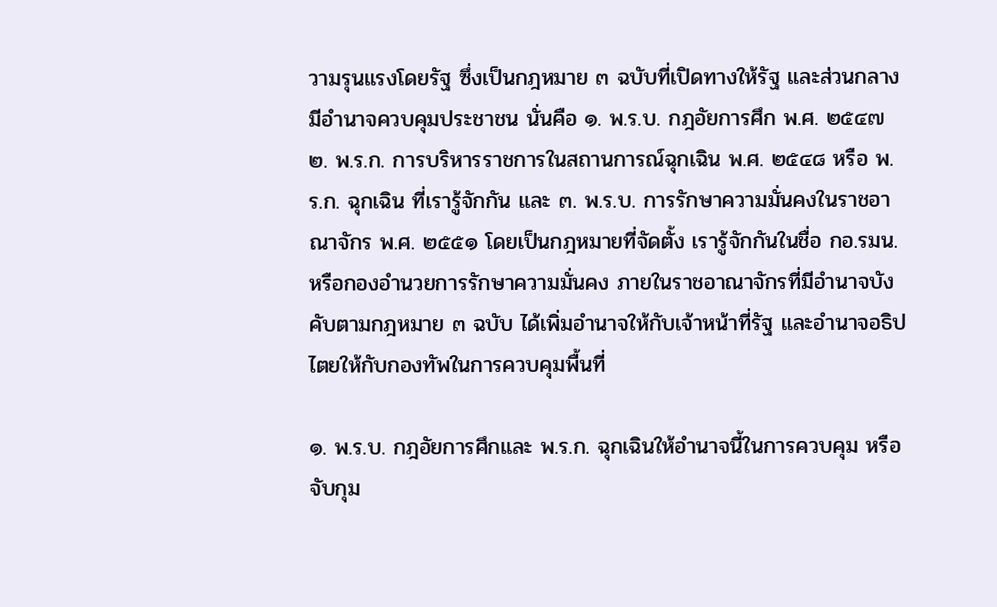วามรุนแรงโดยรัฐ ซึ่งเป็นกฎหมาย ๓ ฉบับที่เปิดทางให้รัฐ และส่วนกลางมีอำนาจควบคุมประชาชน นั่นคือ ๑. พ.ร.บ. กฎอัยการศึก พ.ศ. ๒๕๔๗ ๒. พ.ร.ก. การบริหารราชการในสถานการณ์ฉุกเฉิน พ.ศ. ๒๕๔๘ หรือ พ.ร.ก. ฉุกเฉิน ที่เรารู้จักกัน และ ๓. พ.ร.บ. การรักษาความมั่นคงในราชอาณาจักร พ.ศ. ๒๕๕๑ โดยเป็นกฎหมายที่จัดตั้ง เรารู้จักกันในชื่อ กอ.รมน. หรือกองอำนวยการรักษาความมั่นคง ภายในราชอาณาจักรที่มีอำนาจบังคับตามกฎหมาย ๓ ฉบับ ได้เพิ่มอำนาจให้กับเจ้าหน้าที่รัฐ และอำนาจอธิปไตยให้กับกองทัพในการควบคุมพื้นที่

๑. พ.ร.บ. กฎอัยการศึกและ พ.ร.ก. ฉุกเฉินให้อำนาจนี้ในการควบคุม หรือจับกุม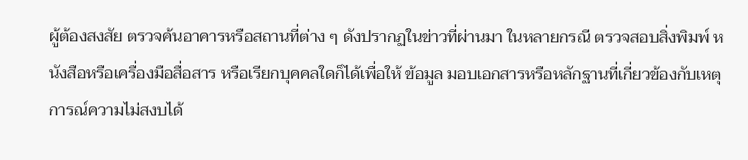ผู้ต้องสงสัย ตรวจค้นอาคารหรือสถานที่ต่าง ๆ ดังปรากฏในข่าวที่ผ่านมา ในหลายกรณี ตรวจสอบสิ่งพิมพ์ หนังสือหรือเครื่องมือสื่อสาร หรือเรียกบุคคลใดก็ได้เพื่อให้ ข้อมูล มอบเอกสารหรือหลักฐานที่เกี่ยวข้องกับเหตุการณ์ความไม่สงบได้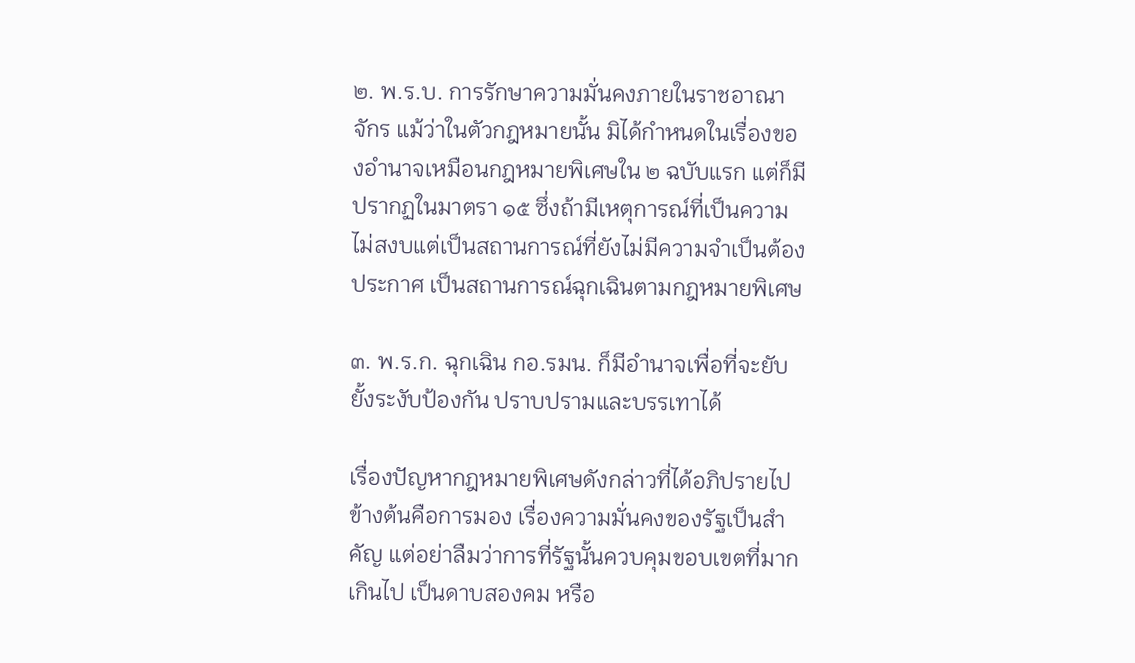๒. พ.ร.บ. การรักษาความมั่นคงภายในราชอาณาจักร แม้ว่าในตัวกฎหมายนั้น มิได้กำหนดในเรื่องของอำนาจเหมือนกฎหมายพิเศษใน ๒ ฉบับแรก แต่ก็มีปรากฏในมาตรา ๑๕ ซึ่งถ้ามีเหตุการณ์ที่เป็นความไม่สงบแต่เป็นสถานการณ์ที่ยังไม่มีความจำเป็นต้องประกาศ เป็นสถานการณ์ฉุกเฉินตามกฎหมายพิเศษ

๓. พ.ร.ก. ฉุกเฉิน กอ.รมน. ก็มีอำนาจเพื่อที่จะยับยั้งระงับป้องกัน ปราบปรามและบรรเทาได้

เรื่องปัญหากฎหมายพิเศษดังกล่าวที่ได้อภิปรายไปข้างต้นคือการมอง เรื่องความมั่นคงของรัฐเป็นสำคัญ แต่อย่าลืมว่าการที่รัฐนั้นควบคุมขอบเขตที่มากเกินไป เป็นดาบสองคม หรือ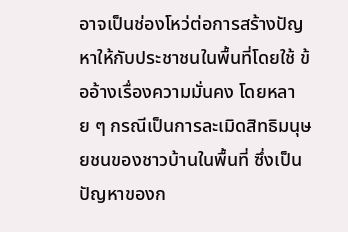อาจเป็นช่องโหว่ต่อการสร้างปัญหาให้กับประชาชนในพื้นที่โดยใช้ ข้ออ้างเรื่องความมั่นคง โดยหลาย ๆ กรณีเป็นการละเมิดสิทธิมนุษยชนของชาวบ้านในพื้นที่ ซึ่งเป็นปัญหาของก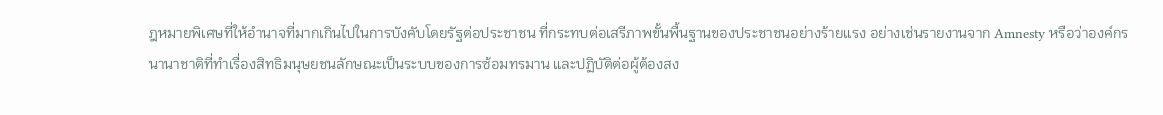ฎหมายพิเศษที่ให้อำนาจที่มากเกินไปในการบังคับโดยรัฐต่อประชาชน ที่กระทบต่อเสรีภาพขั้นพื้นฐานของประชาชนอย่างร้ายแรง อย่างเช่นรายงานจาก Amnesty หรือว่าองค์กรนานาชาติที่ทำเรื่องสิทธิมนุษยชนลักษณะเป็นระบบของการซ้อมทรมาน และปฏิบัติต่อผู้ต้องสง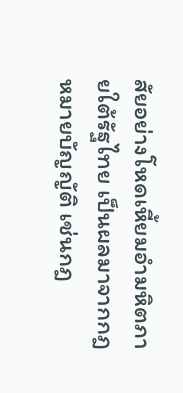สัยอย่างโหดเหี้ยมอำมหิตภายใต้รัฐไทย เป็นผลมาจากกฎหมายบัญญัติ เช่นกฎ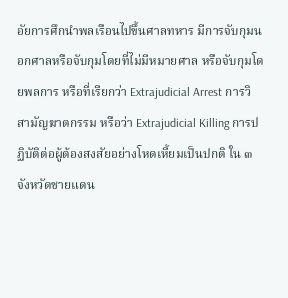อัยการศึกนำพลเรือนไปขึ้นศาลทหาร มีการจับกุมนอกศาลหรือจับกุมโดยที่ไม่มีหมายศาล หรือจับกุมโดยพลการ หรือที่เรียกว่า Extrajudicial Arrest การวิสามัญฆาตกรรม หรือว่า Extrajudicial Killing การปฏิบัติต่อผู้ต้องสงสัยอย่างโหดเหี้ยมเป็นปกติ ใน ๓ จังหวัดชายแดน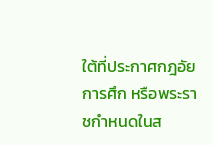ใต้ที่ประกาศกฎอัยการศึก หรือพระราชกำหนดในส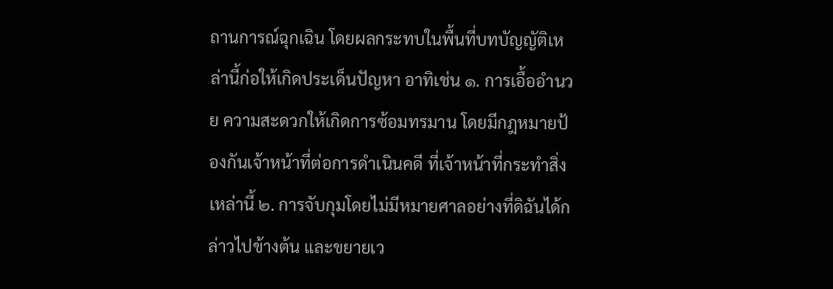ถานการณ์ฉุกเฉิน โดยผลกระทบในพื้นที่บทบัญญัติเหล่านี้ก่อให้เกิดประเด็นปัญหา อาทิเช่น ๑. การเอื้ออำนวย ความสะดวกให้เกิดการซ้อมทรมาน โดยมีกฎหมายป้องกันเจ้าหน้าที่ต่อการดำเนินคดี ที่เจ้าหน้าที่กระทำสิ่งเหล่านี้ ๒. การจับกุมโดยไม่มีหมายศาลอย่างที่ดิฉันได้กล่าวไปข้างต้น และขยายเว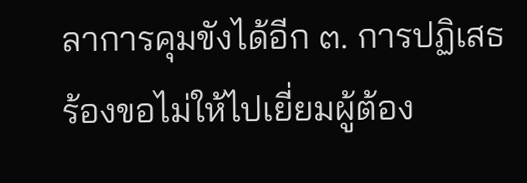ลาการคุมขังได้อีก ๓. การปฏิเสธร้องขอไม่ให้ไปเยี่ยมผู้ต้อง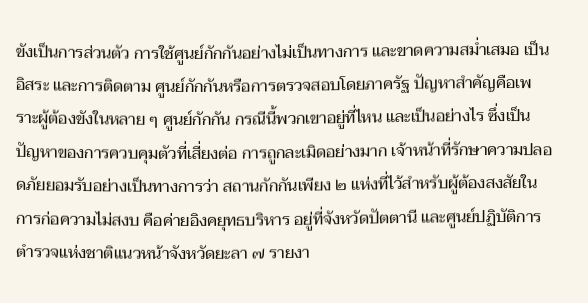ขังเป็นการส่วนตัว การใช้ศูนย์กักกันอย่างไม่เป็นทางการ และขาดความสม่ำเสมอ เป็นอิสระ และการติดตาม ศูนย์กักกันหรือการตรวจสอบโดยภาครัฐ ปัญหาสำคัญคือเพราะผู้ต้องขังในหลาย ๆ ศูนย์กักกัน กรณีนี้พวกเขาอยู่ที่ไหน และเป็นอย่างไร ซึ่งเป็นปัญหาของการควบคุมตัวที่เสี่ยงต่อ การถูกละเมิดอย่างมาก เจ้าหน้าที่รักษาความปลอดภัยยอมรับอย่างเป็นทางการว่า สถานกักกันเพียง ๒ แห่งที่ไว้สำหรับผู้ต้องสงสัยในการก่อความไม่สงบ คือค่ายอิงคยุทธบริหาร อยู่ที่จังหวัดปัตตานี และศูนย์ปฏิบัติการตำรวจแห่งชาติแนวหน้าจังหวัดยะลา ๗ รายงา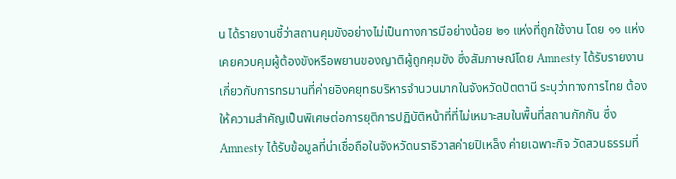น ได้รายงานชี้ว่าสถานคุมขังอย่างไม่เป็นทางการมีอย่างน้อย ๒๑ แห่งที่ถูกใช้งาน โดย ๑๑ แห่ง เคยควบคุมผู้ต้องขังหรือพยานของญาติผู้ถูกคุมขัง ซึ่งสัมภาษณ์โดย Amnesty ได้รับรายงาน เกี่ยวกับการทรมานที่ค่ายอิงคยุทธบริหารจำนวนมากในจังหวัดปัตตานี ระบุว่าทางการไทย ต้องให้ความสำคัญเป็นพิเศษต่อการยุติการปฏิบัติหน้าที่ที่ไม่เหมาะสมในพื้นที่สถานกักกัน ซึ่ง Amnesty ได้รับข้อมูลที่น่าเชื่อถือในจังหวัดนราธิวาสค่ายปิเหล็ง ค่ายเฉพาะกิจ วัดสวนธรรมที่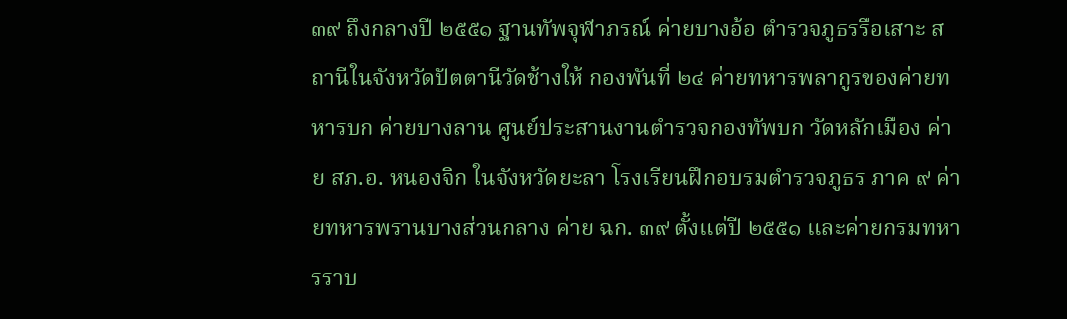๓๙ ถึงกลางปี ๒๕๕๑ ฐานทัพจุฬาภรณ์ ค่ายบางอ้อ ตำรวจภูธรรือเสาะ สถานีในจังหวัดปัตตานีวัดช้างให้ กองพันที่ ๒๔ ค่ายทหารพลากูรของค่ายทหารบก ค่ายบางลาน ศูนย์ประสานงานตำรวจกองทัพบก วัดหลักเมือง ค่าย สภ.อ. หนองจิก ในจังหวัดยะลา โรงเรียนฝึกอบรมตำรวจภูธร ภาค ๙ ค่ายทหารพรานบางส่วนกลาง ค่าย ฉก. ๓๙ ตั้งแต่ปี ๒๕๕๑ และค่ายกรมทหารราบ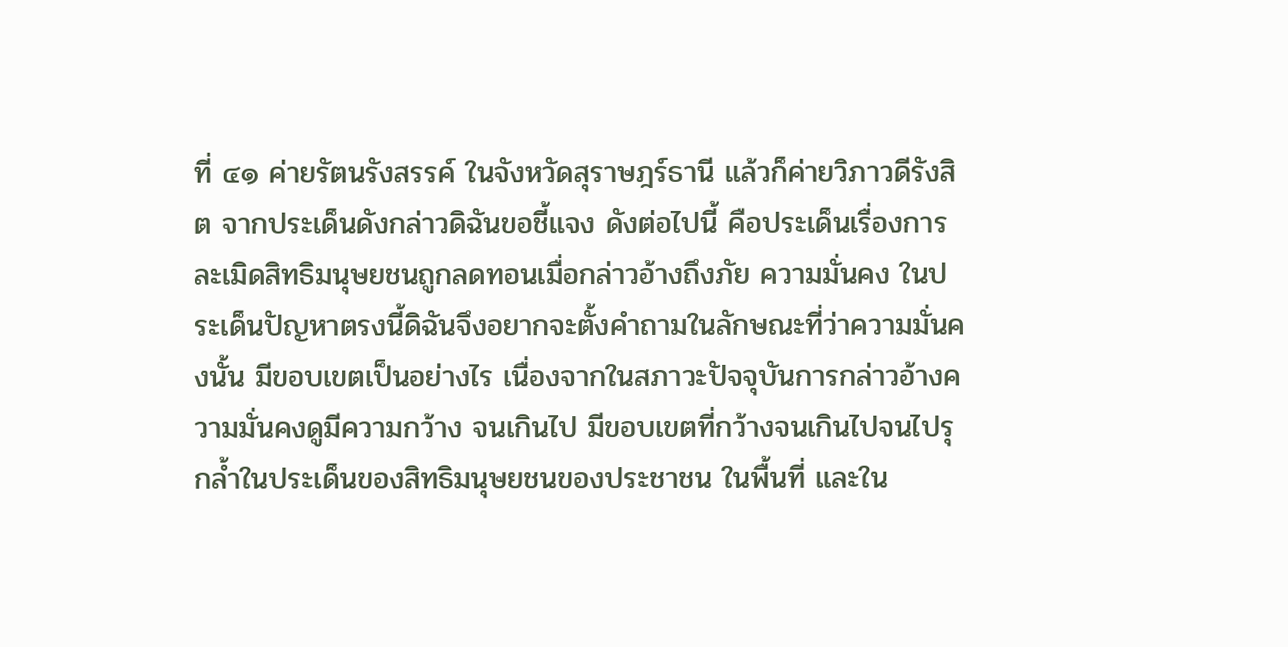ที่ ๔๑ ค่ายรัตนรังสรรค์ ในจังหวัดสุราษฎร์ธานี แล้วก็ค่ายวิภาวดีรังสิต จากประเด็นดังกล่าวดิฉันขอชี้แจง ดังต่อไปนี้ คือประเด็นเรื่องการละเมิดสิทธิมนุษยชนถูกลดทอนเมื่อกล่าวอ้างถึงภัย ความมั่นคง ในประเด็นปัญหาตรงนี้ดิฉันจึงอยากจะตั้งคำถามในลักษณะที่ว่าความมั่นคงนั้น มีขอบเขตเป็นอย่างไร เนื่องจากในสภาวะปัจจุบันการกล่าวอ้างความมั่นคงดูมีความกว้าง จนเกินไป มีขอบเขตที่กว้างจนเกินไปจนไปรุกล้ำในประเด็นของสิทธิมนุษยชนของประชาชน ในพื้นที่ และใน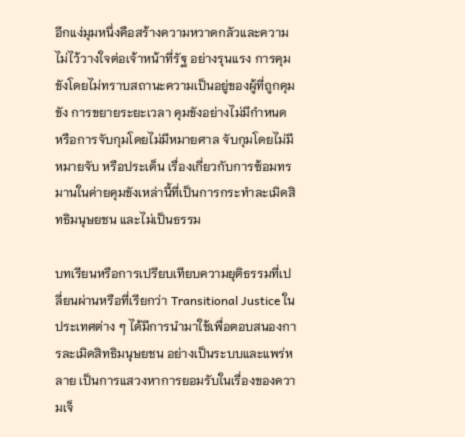อีกแง่มุมหนึ่งคือสร้างความหวาดกลัวและความไม่ไว้วางใจต่อเจ้าหน้าที่รัฐ อย่างรุนแรง การคุมขังโดยไม่ทราบสถานะความเป็นอยู่ของผู้ที่ถูกคุมขัง การขยายระยะเวลา คุมขังอย่างไม่มีกำหนด หรือการจับกุมโดยไม่มีหมายศาล จับกุมโดยไม่มีหมายจับ หรือประเด็น เรื่องเกี่ยวกับการซ้อมทรมานในค่ายคุมขังเหล่านี้ที่เป็นการกระทำละเมิดสิทธิมนุษยชน และไม่เป็นธรรม

บทเรียนหรือการเปรียบเทียบความยุติธรรมที่เปลี่ยนผ่านหรือที่เรียกว่า Transitional Justice ในประเทศต่าง ๆ ได้มีการนำมาใช้เพื่อตอบสนองการละเมิดสิทธิมนุษยชน อย่างเป็นระบบและแพร่หลาย เป็นการแสวงหาการยอมรับในเรื่องของความเจ็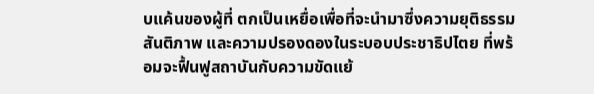บแค้นของผู้ที่ ตกเป็นเหยื่อเพื่อที่จะนำมาซึ่งความยุติธรรม สันติภาพ และความปรองดองในระบอบประชาธิปไตย ที่พร้อมจะฟื้นฟูสถาบันกับความขัดแย้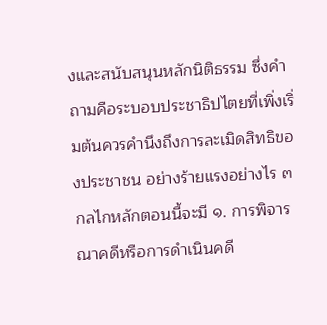งและสนับสนุนหลักนิติธรรม ซึ่งคำถามคือระบอบประชาธิปไตยที่เพิ่งเริ่มต้นควรคำนึงถึงการละเมิดสิทธิของประชาชน อย่างร้ายแรงอย่างไร ๓ กลไกหลักตอนนี้จะมี ๑. การพิจารณาคดีหรือการดำเนินคดี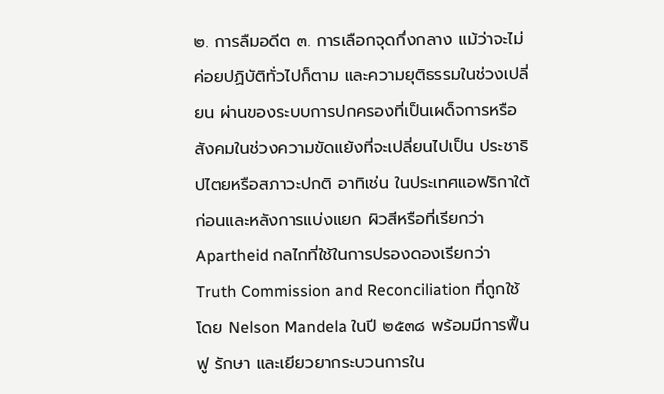๒. การลืมอดีต ๓. การเลือกจุดกึ่งกลาง แม้ว่าจะไม่ค่อยปฏิบัติทั่วไปก็ตาม และความยุติธรรมในช่วงเปลี่ยน ผ่านของระบบการปกครองที่เป็นเผด็จการหรือสังคมในช่วงความขัดแย้งที่จะเปลี่ยนไปเป็น ประชาธิปไตยหรือสภาวะปกติ อาทิเช่น ในประเทศแอฟริกาใต้ ก่อนและหลังการแบ่งแยก ผิวสีหรือที่เรียกว่า Apartheid กลไกที่ใช้ในการปรองดองเรียกว่า Truth Commission and Reconciliation ที่ถูกใช้โดย Nelson Mandela ในปี ๒๕๓๘ พร้อมมีการฟื้นฟู รักษา และเยียวยากระบวนการใน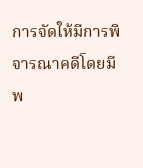การจัดให้มีการพิจารณาคดีโดยมีพ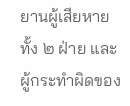ยานผู้เสียหายทั้ง ๒ ฝ่าย และผู้กระทำผิดของ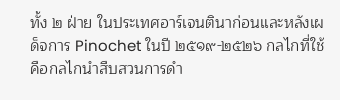ทั้ง ๒ ฝ่าย ในประเทศอาร์เจนตินาก่อนและหลังเผด็จการ Pinochet ในปี ๒๕๑๙-๒๕๒๖ กลไกที่ใช้คือกลไกนำสืบสวนการดำ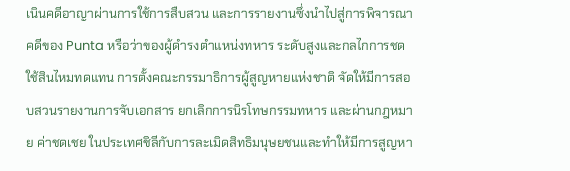เนินคดีอาญาผ่านการใช้การสืบสวน และการรายงานซึ่งนำไปสู่การพิจารณาคดีของ Punta หรือว่าของผู้ดำรงตำแหน่งทหาร ระดับสูงและกลไกการชดใช้สินไหมทดแทน การตั้งคณะกรรมาธิการผู้สูญหายแห่งชาติ จัดให้มีการสอบสวนรายงานการจับเอกสาร ยกเลิกการนิรโทษกรรมทหาร และผ่านกฎหมาย ค่าชดเชย ในประเทศชิลีกับการละเมิดสิทธิมนุษยชนและทำให้มีการสูญหา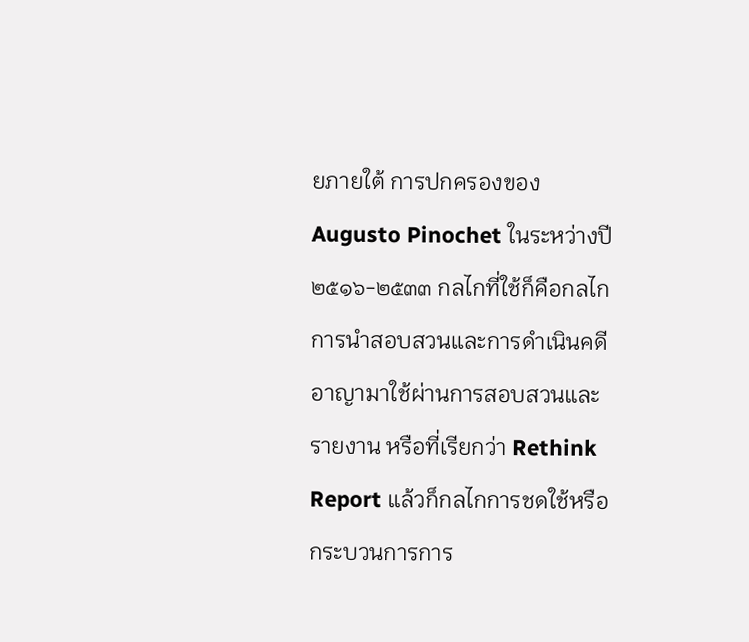ยภายใต้ การปกครองของ Augusto Pinochet ในระหว่างปี ๒๕๑๖-๒๕๓๓ กลไกที่ใช้ก็คือกลไก การนำสอบสวนและการดำเนินคดีอาญามาใช้ผ่านการสอบสวนและรายงาน หรือที่เรียกว่า Rethink Report แล้วก็กลไกการชดใช้หรือกระบวนการการ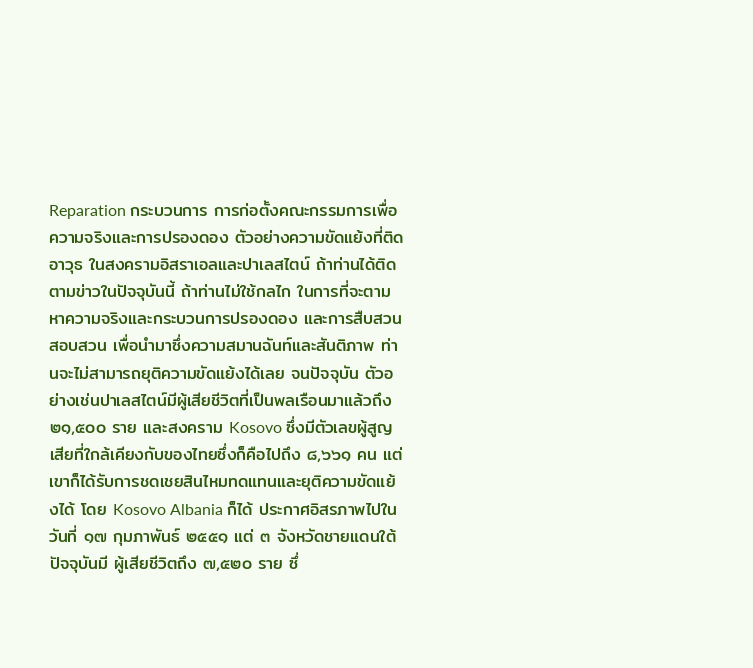Reparation กระบวนการ การก่อตั้งคณะกรรมการเพื่อความจริงและการปรองดอง ตัวอย่างความขัดแย้งที่ติดอาวุธ ในสงครามอิสราเอลและปาเลสไตน์ ถ้าท่านได้ติดตามข่าวในปัจจุบันนี้ ถ้าท่านไม่ใช้กลไก ในการที่จะตามหาความจริงและกระบวนการปรองดอง และการสืบสวนสอบสวน เพื่อนำมาซึ่งความสมานฉันท์และสันติภาพ ท่านจะไม่สามารถยุติความขัดแย้งได้เลย จนปัจจุบัน ตัวอย่างเช่นปาเลสไตน์มีผู้เสียชีวิตที่เป็นพลเรือนมาแล้วถึง ๒๑,๕๐๐ ราย และสงคราม Kosovo ซึ่งมีตัวเลขผู้สูญเสียที่ใกล้เคียงกับของไทยซึ่งก็คือไปถึง ๘,๖๖๑ คน แต่เขาก็ได้รับการชดเชยสินไหมทดแทนและยุติความขัดแย้งได้ โดย Kosovo Albania ก็ได้ ประกาศอิสรภาพไปในวันที่ ๑๗ กุมภาพันธ์ ๒๕๕๑ แต่ ๓ จังหวัดชายแดนใต้ปัจจุบันมี ผู้เสียชีวิตถึง ๗,๕๒๐ ราย ซึ่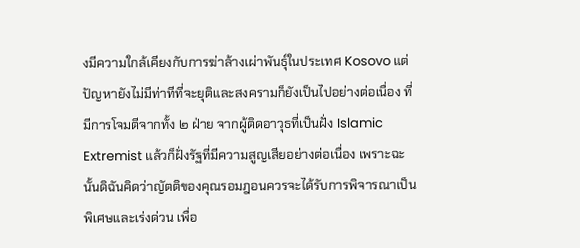งมีความใกล้เคียงกับการฆ่าล้างเผ่าพันธุ์ในประเทศ Kosovo แต่ปัญหายังไม่มีท่าทีที่จะยุติและสงครามก็ยังเป็นไปอย่างต่อเนื่อง ที่มีการโจมตีจากทั้ง ๒ ฝ่าย จากผู้ติดอาวุธที่เป็นฝั่ง Islamic Extremist แล้วก็ฝั่งรัฐที่มีความสูญเสียอย่างต่อเนื่อง เพราะฉะนั้นดิฉันคิดว่าญัตติของคุณรอมฎอนควรจะได้รับการพิจารณาเป็นพิเศษและเร่งด่วน เพื่อ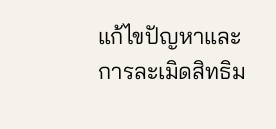แก้ไขปัญหาและการละเมิดสิทธิม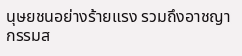นุษยชนอย่างร้ายแรง รวมถึงอาชญากรรมส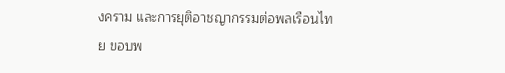งคราม และการยุติอาชญากรรมต่อพลเรือนไทย ขอบพ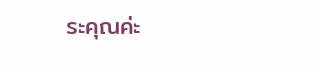ระคุณค่ะ